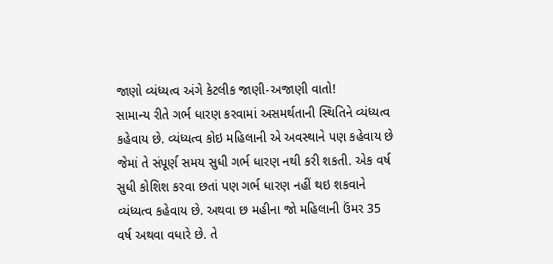જાણો વ્યંધ્યત્વ અંગે કેટલીક જાણી-અજાણી વાતો!
સામાન્ય રીતે ગર્ભ ધારણ કરવામાં અસમર્થતાની સ્થિતિને વ્યંધ્યત્વ કહેવાય છે. વ્યંધ્યત્વ કોઇ મહિલાની એ અવસ્થાને પણ કહેવાય છે જેમાં તે સંપૂર્ણ સમય સુધી ગર્ભ ધારણ નથી કરી શકતી. એક વર્ષ સુધી કોશિશ કરવા છતાં પણ ગર્ભ ધારણ નહીં થઇ શકવાને વ્યંધ્યત્વ કહેવાય છે. અથવા છ મહીના જો મહિલાની ઉંમર 35 વર્ષ અથવા વધારે છે. તે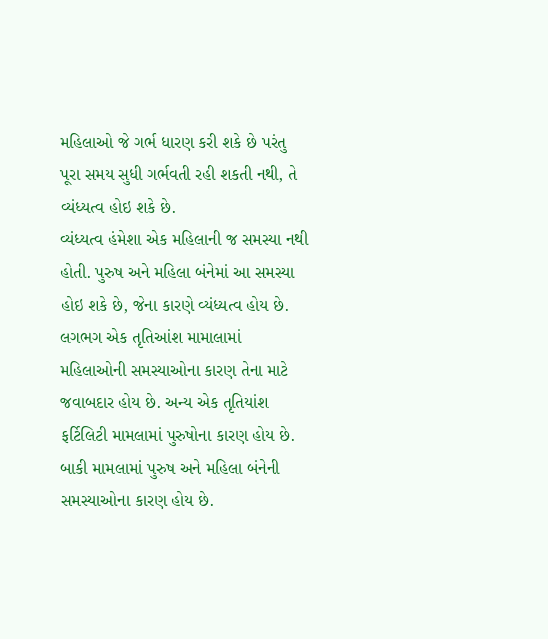મહિલાઓ જે ગર્ભ ધારણ કરી શકે છે પરંતુ પૂરા સમય સુધી ગર્ભવતી રહી શકતી નથી, તે વ્યંધ્યત્વ હોઇ શકે છે.
વ્યંધ્યત્વ હંમેશા એક મહિલાની જ સમસ્યા નથી હોતી. પુરુષ અને મહિલા બંનેમાં આ સમસ્યા હોઇ શકે છે, જેના કારણે વ્યંધ્યત્વ હોય છે. લગભગ એક તૃતિઆંશ મામાલામાં મહિલાઓની સમસ્યાઓના કારણ તેના માટે જવાબદાર હોય છે. અન્ય એક તૃતિયાંશ ફર્ટિલિટી મામલામાં પુરુષોના કારણ હોય છે.
બાકી મામલામાં પુરુષ અને મહિલા બંનેની સમસ્યાઓના કારણ હોય છે.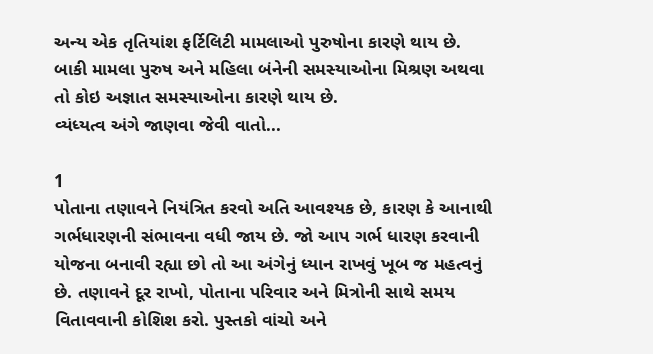અન્ય એક તૃતિયાંશ ફર્ટિલિટી મામલાઓ પુરુષોના કારણે થાય છે. બાકી મામલા પુરુષ અને મહિલા બંનેની સમસ્યાઓના મિશ્રણ અથવા તો કોઇ અજ્ઞાત સમસ્યાઓના કારણે થાય છે.
વ્યંધ્યત્વ અંગે જાણવા જેવી વાતો...

1
પોતાના તણાવને નિયંત્રિત કરવો અતિ આવશ્યક છે, કારણ કે આનાથી ગર્ભધારણની સંભાવના વધી જાય છે. જો આપ ગર્ભ ધારણ કરવાની યોજના બનાવી રહ્યા છો તો આ અંગેનું ધ્યાન રાખવું ખૂબ જ મહત્વનું છે. તણાવને દૂર રાખો, પોતાના પરિવાર અને મિત્રોની સાથે સમય વિતાવવાની કોશિશ કરો. પુસ્તકો વાંચો અને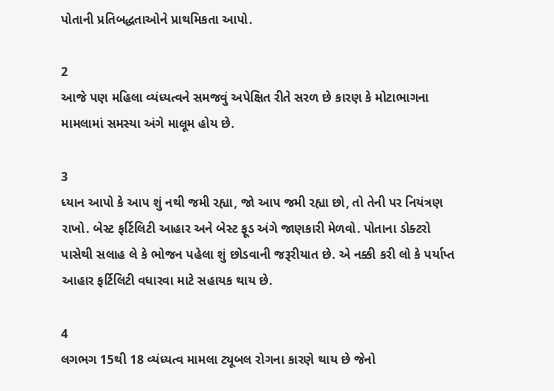પોતાની પ્રતિબદ્ધતાઓને પ્રાથમિકતા આપો.

2
આજે પણ મહિલા વ્યંધ્યત્વને સમજવું અપેક્ષિત રીતે સરળ છે કારણ કે મોટાભાગના મામલામાં સમસ્યા અંગે માલૂમ હોય છે.

3
ધ્યાન આપો કે આપ શું નથી જમી રહ્યા, જો આપ જમી રહ્યા છો, તો તેની પર નિયંત્રણ રાખો. બેસ્ટ ફર્ટિલિટી આહાર અને બેસ્ટ ફૂડ અંગે જાણકારી મેળવો. પોતાના ડોક્ટરો પાસેથી સલાહ લે કે ભોજન પહેલા શું છોડવાની જરૂરીયાત છે. એ નક્કી કરી લો કે પર્યાપ્ત આહાર ફર્ટિલિટી વધારવા માટે સહાયક થાય છે.

4
લગભગ 15થી 18 વ્યંધ્યત્વ મામલા ટ્યૂબલ રોગના કારણે થાય છે જેનો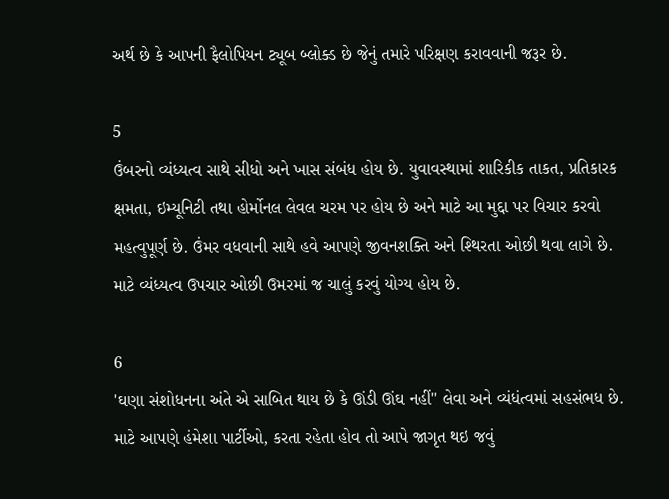અર્થ છે કે આપની ફૈલોપિયન ટ્યૂબ બ્લોક્ડ છે જેનું તમારે પરિક્ષણ કરાવવાની જરૂર છે.

5
ઉંબરનો વ્યંધ્યત્વ સાથે સીધો અને ખાસ સંબંધ હોય છે. યુવાવસ્થામાં શારિકીક તાકત, પ્રતિકારક ક્ષમતા, ઇમ્યૂનિટી તથા હોર્મોનલ લેવલ ચરમ પર હોય છે અને માટે આ મુદ્દા પર વિચાર કરવો મહત્વુપૂર્ણ છે. ઉંમર વધવાની સાથે હવે આપણે જીવનશક્તિ અને શ્થિરતા ઓછી થવા લાગે છે. માટે વ્યંધ્યત્વ ઉપચાર ઓછી ઉમરમાં જ ચાલું કરવું યોગ્ય હોય છે.

6
'ઘણા સંશોધનના અંતે એ સાબિત થાય છે કે ઊંડી ઊંઘ નહીં'' લેવા અને વ્યંધંત્વમાં સહસંભધ છે. માટે આપણે હંમેશા પાર્ટીઓ, કરતા રહેતા હોવ તો આપે જાગૃત થઇ જવું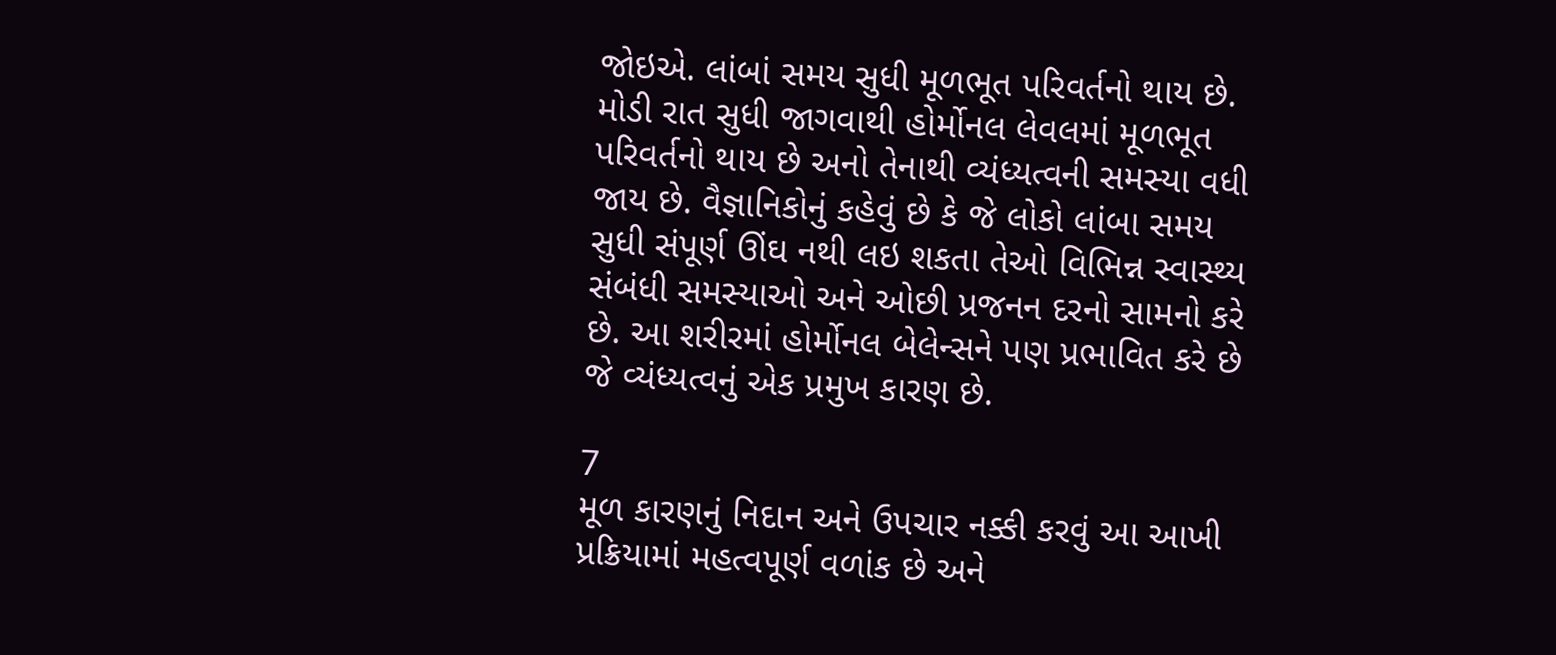જોઇએ. લાંબાં સમય સુધી મૂળભૂત પરિવર્તનો થાય છે. મોડી રાત સુધી જાગવાથી હોર્મોનલ લેવલમાં મૂળભૂત પરિવર્તનો થાય છે અનો તેનાથી વ્યંધ્યત્વની સમસ્યા વધી જાય છે. વૈજ્ઞાનિકોનું કહેવું છે કે જે લોકો લાંબા સમય સુધી સંપૂર્ણ ઊંઘ નથી લઇ શકતા તેઓ વિભિન્ન સ્વાસ્થ્ય સંબંધી સમસ્યાઓ અને ઓછી પ્રજનન દરનો સામનો કરે છે. આ શરીરમાં હોર્મોનલ બેલેન્સને પણ પ્રભાવિત કરે છે જે વ્યંધ્યત્વનું એક પ્રમુખ કારણ છે.

7
મૂળ કારણનું નિદાન અને ઉપચાર નક્કી કરવું આ આખી પ્રક્રિયામાં મહત્વપૂર્ણ વળાંક છે અને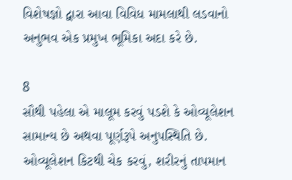વિશેષજ્ઞો દ્વારા આવા વિવિધ મામલાથી લડવાનો અનુભવ એક પ્રમુખ ભૂમિકા અદા કરે છે.

8
સૌથી પહેલા એ માલૂમ કરવું પડશે કે ઓવ્યૂલેશન સામાન્ય છે અથવા પૂર્ણરૂપે અનુપસ્થિતિ છે. ઓવ્યૂલેશન કિટથી ચેક કરવું, શરીરનું તાપમાન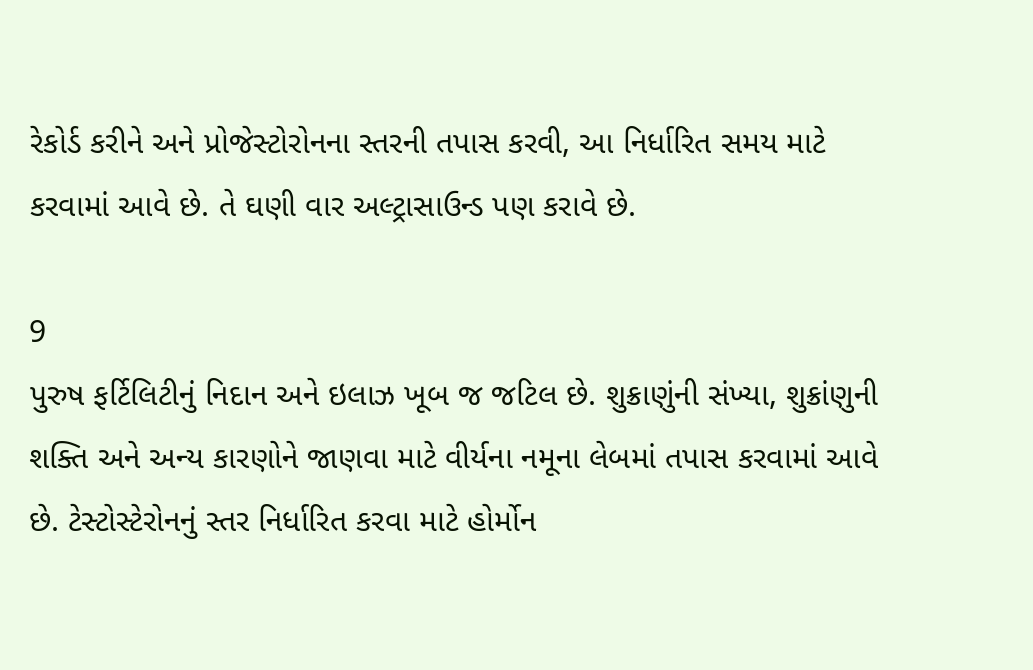રેકોર્ડ કરીને અને પ્રોજેસ્ટોરોનના સ્તરની તપાસ કરવી, આ નિર્ધારિત સમય માટે કરવામાં આવે છે. તે ઘણી વાર અલ્ટ્રાસાઉન્ડ પણ કરાવે છે.

9
પુરુષ ફર્ટિલિટીનું નિદાન અને ઇલાઝ ખૂબ જ જટિલ છે. શુક્રાણુંની સંખ્યા, શુક્રાંણુની શક્તિ અને અન્ય કારણોને જાણવા માટે વીર્યના નમૂના લેબમાં તપાસ કરવામાં આવે છે. ટેસ્ટોસ્ટેરોનનું સ્તર નિર્ધારિત કરવા માટે હોર્મોન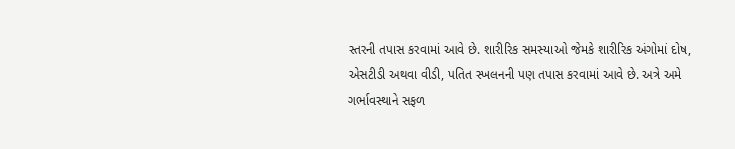સ્તરની તપાસ કરવામાં આવે છે. શારીરિક સમસ્યાઓ જેમકે શારીરિક અંગોમાં દોષ, એસટીડી અથવા વીડી, પતિત સ્ખલનની પણ તપાસ કરવામાં આવે છે. અત્રે અમે ગર્ભાવસ્થાને સફળ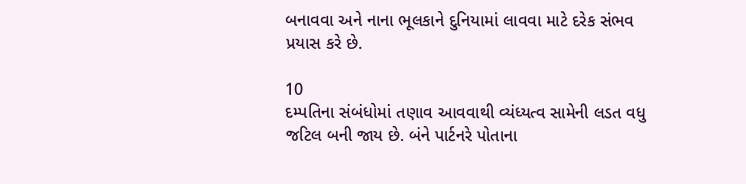બનાવવા અને નાના ભૂલકાને દુનિયામાં લાવવા માટે દરેક સંભવ પ્રયાસ કરે છે.

10
દમ્પતિના સંબંધોમાં તણાવ આવવાથી વ્યંધ્યત્વ સામેની લડત વધુ જટિલ બની જાય છે. બંને પાર્ટનરે પોતાના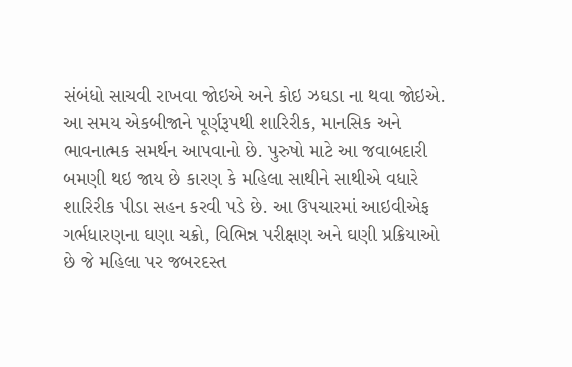સંબંધો સાચવી રાખવા જોઇએ અને કોઇ ઝઘડા ના થવા જોઇએ. આ સમય એકબીજાને પૂર્ણરૂપથી શારિરીક, માનસિક અને ભાવનાત્મક સમર્થન આપવાનો છે. પુરુષો માટે આ જવાબદારી બમણી થઇ જાય છે કારણ કે મહિલા સાથીને સાથીએ વધારે શારિરીક પીડા સહન કરવી પડે છે. આ ઉપચારમાં આઇવીએફ ગર્ભધારણના ઘણા ચક્રો, વિભિન્ન પરીક્ષણ અને ઘણી પ્રક્રિયાઓ છે જે મહિલા પર જબરદસ્ત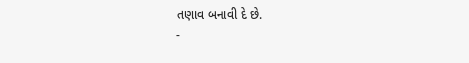તણાવ બનાવી દે છે.
-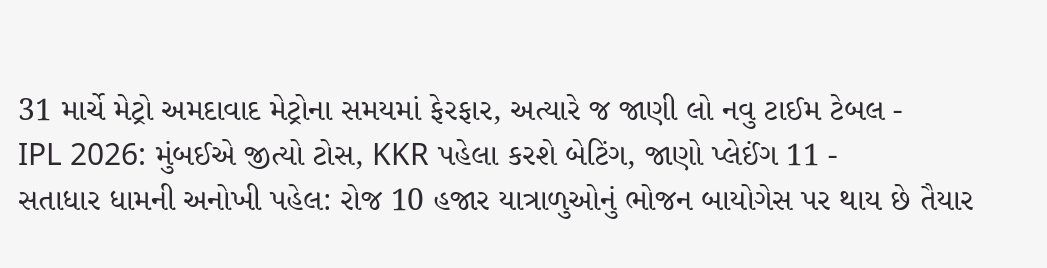31 માર્ચે મેટ્રો અમદાવાદ મેટ્રોના સમયમાં ફેરફાર, અત્યારે જ જાણી લો નવુ ટાઈમ ટેબલ -
IPL 2026: મુંબઈએ જીત્યો ટોસ, KKR પહેલા કરશે બેટિંગ, જાણો પ્લેઈંગ 11 -
સતાધાર ધામની અનોખી પહેલ: રોજ 10 હજાર યાત્રાળુઓનું ભોજન બાયોગેસ પર થાય છે તૈયાર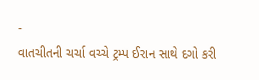-
વાતચીતની ચર્ચા વચ્ચે ટ્રમ્પ ઈરાન સાથે દગો કરી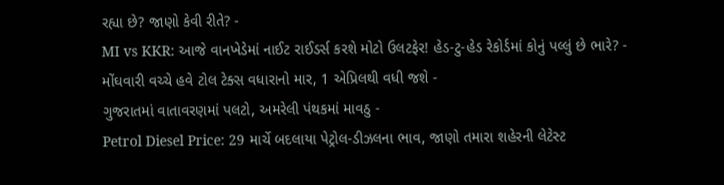રહ્યા છે? જાણો કેવી રીતે? -
MI vs KKR: આજે વાનખેડેમાં નાઈટ રાઈડર્સ કરશે મોટો ઉલટફેર! હેડ-ટુ-હેડ રેકોર્ડમાં કોનું પલ્લું છે ભારે? -
મોંઘવારી વચ્ચે હવે ટોલ ટેક્સ વધારાનો માર, 1 એપ્રિલથી વધી જશે -
ગુજરાતમાં વાતાવરણમાં પલટો, અમરેલી પંથકમાં માવઠુ -
Petrol Diesel Price: 29 માર્ચે બદલાયા પેટ્રોલ-ડીઝલના ભાવ, જાણો તમારા શહેરની લેટેસ્ટ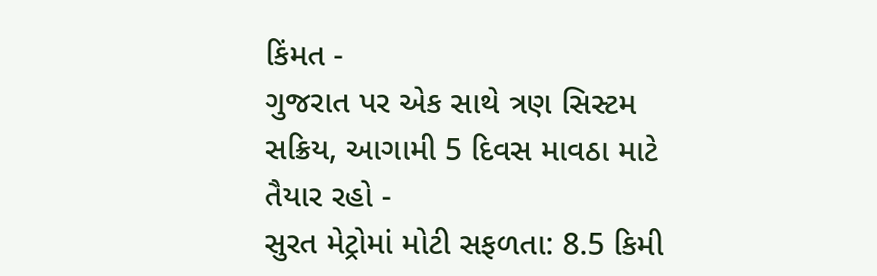કિંમત -
ગુજરાત પર એક સાથે ત્રણ સિસ્ટમ સક્રિય, આગામી 5 દિવસ માવઠા માટે તૈયાર રહો -
સુરત મેટ્રોમાં મોટી સફળતા: 8.5 કિમી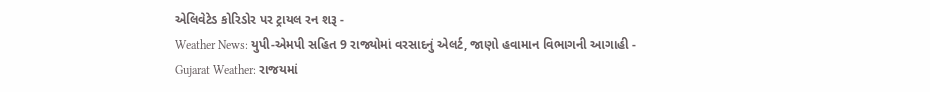એલિવેટેડ કોરિડોર પર ટ્રાયલ રન શરૂ -
Weather News: યુપી-એમપી સહિત 9 રાજ્યોમાં વરસાદનું એલર્ટ, જાણો હવામાન વિભાગની આગાહી -
Gujarat Weather: રાજયમાં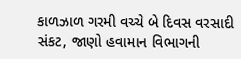કાળઝાળ ગરમી વચ્ચે બે દિવસ વરસાદી સંકટ, જાણો હવામાન વિભાગની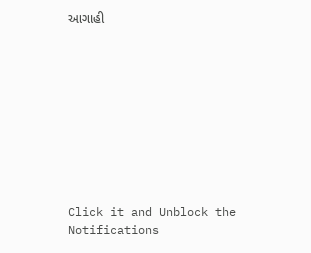આગાહી










Click it and Unblock the Notifications